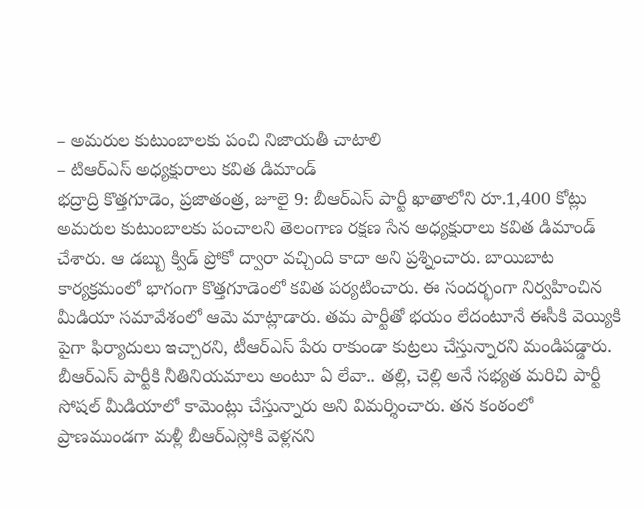– అమరుల కుటుంబాలకు పంచి నిజాయతీ చాటాలి
– టిఆర్ఎస్ అధ్యక్షురాలు కవిత డిమాండ్
భద్రాద్రి కొత్తగూడెం, ప్రజాతంత్ర, జూలై 9: బీఆర్ఎస్ పార్టీ ఖాతాలోని రూ.1,400 కోట్లు అమరుల కుటుంబాలకు పంచాలని తెలంగాణ రక్షణ సేన అధ్యక్షురాలు కవిత డిమాండ్ చేశారు. ఆ డబ్బు క్విడ్ ప్రోకో ద్వారా వచ్చింది కాదా అని ప్రశ్నించారు. బాయిబాట కార్యక్రమంలో భాగంగా కొత్తగూడెంలో కవిత పర్యటించారు. ఈ సందర్భంగా నిర్వహించిన మీడియా సమావేశంలో ఆమె మాట్లాడారు. తమ పార్టీతో భయం లేదంటూనే ఈసీకి వెయ్యికి పైగా ఫిర్యాదులు ఇచ్చారని, టీఆర్ఎస్ పేరు రాకుండా కుట్రలు చేస్తున్నారని మండిపడ్డారు. బీఆర్ఎస్ పార్టీకి నీతినియమాలు అంటూ ఏ లేవా.. తల్లి, చెల్లి అనే సభ్యత మరిచి పార్టీ సోషల్ మీడియాలో కామెంట్లు చేస్తున్నారు అని విమర్శించారు. తన కంఠంలో ప్రాణముండగా మళ్లీ బీఆర్ఎస్లోకి వెళ్లనని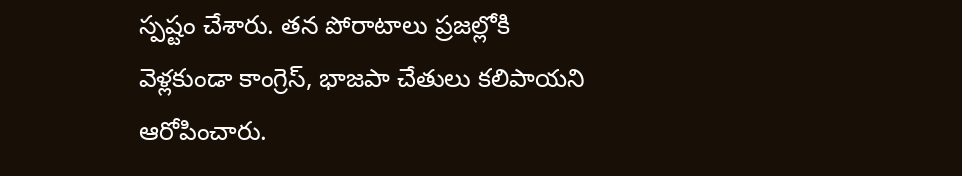స్పష్టం చేశారు. తన పోరాటాలు ప్రజల్లోకి వెళ్లకుండా కాంగ్రెస్, భాజపా చేతులు కలిపాయని ఆరోపించారు.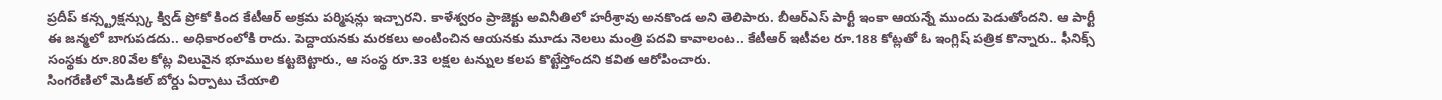ప్రదీప్ కన్స్ట్రక్షన్స్కు క్విడ్ ప్రోకో కింద కేటీఆర్ అక్రమ పర్మిషన్లు ఇచ్చారని. కాళేశ్వరం ప్రాజెక్టు అవినీతిలో హరీశ్రావు అనకొండ అని తెలిపారు. బీఆర్ఎస్ పార్టీ ఇంకా ఆయన్నే ముందు పెడుతోందని. ఆ పార్టీ ఈ జన్మలో బాగుపడదు.. అధికారంలోకి రాదు. పెద్దాయనకు మరకలు అంటించిన ఆయనకు మూడు నెలలు మంత్రి పదవి కావాలంట.. కేటీఆర్ ఇటీవల రూ.188 కోట్లతో ఓ ఇంగ్లిష్ పత్రిక కొన్నారు.. ఫీనిక్స్ సంస్థకు రూ.80వేల కోట్ల విలువైన భూముల కట్టబెట్టారు., ఆ సంస్థ రూ.33 లక్షల టన్నుల కలప కొట్టేస్తోందని కవిత ఆరోపించారు.
సింగరేణిలో మెడికల్ బోర్డు ఏర్పాటు చేయాలి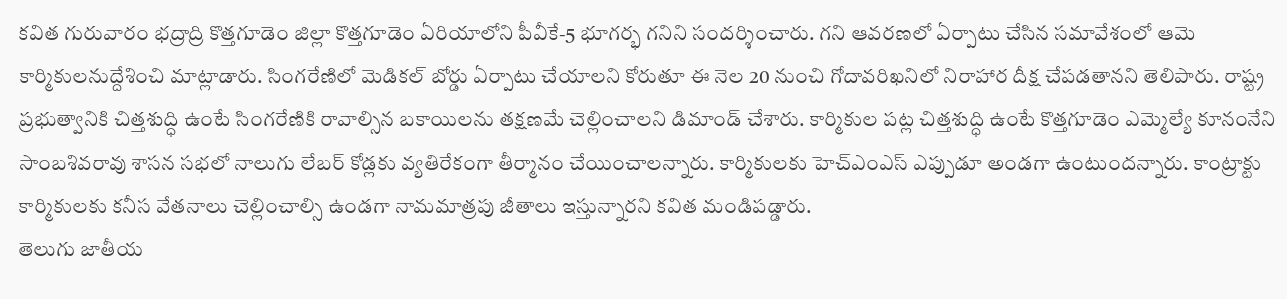కవిత గురువారం భద్రాద్రి కొత్తగూడెం జిల్లా కొత్తగూడెం ఏరియాలోని పీవీకే-5 భూగర్భ గనిని సందర్శించారు. గని ఆవరణలో ఏర్పాటు చేసిన సమావేశంలో ఆమె కార్మికులనుద్దేశించి మాట్లాడారు. సింగరేణిలో మెడికల్ బోర్డు ఏర్పాటు చేయాలని కోరుతూ ఈ నెల 20 నుంచి గోదావరిఖనిలో నిరాహార దీక్ష చేపడతానని తెలిపారు. రాష్ట్ర ప్రభుత్వానికి చిత్తశుద్ధి ఉంటే సింగరేణికి రావాల్సిన బకాయిలను తక్షణమే చెల్లించాలని డిమాండ్ చేశారు. కార్మికుల పట్ల చిత్తశుద్ధి ఉంటే కొత్తగూడెం ఎమ్మెల్యే కూనంనేని సాంబశివరావు శాసన సభలో నాలుగు లేబర్ కోడ్లకు వ్యతిరేకంగా తీర్మానం చేయించాలన్నారు. కార్మికులకు హెచ్ఎంఎస్ ఎప్పుడూ అండగా ఉంటుందన్నారు. కాంట్రాక్టు కార్మికులకు కనీస వేతనాలు చెల్లించాల్సి ఉండగా నామమాత్రపు జీతాలు ఇస్తున్నారని కవిత మండిపడ్డారు.
తెలుగు జాతీయ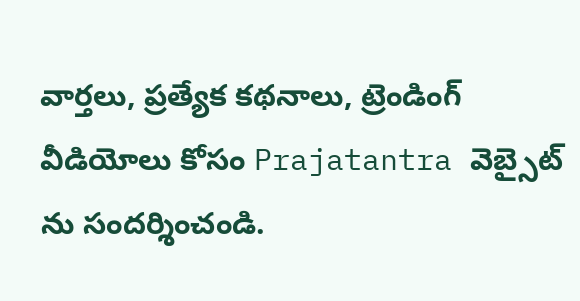వార్తలు, ప్రత్యేక కథనాలు, ట్రెండింగ్ వీడియోలు కోసం Prajatantra వెబ్సైట్ ను సందర్శించండి.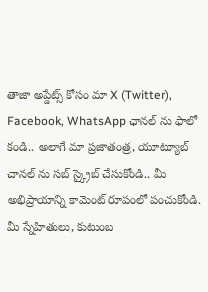తాజా అప్డేట్స్ కోసం మా X (Twitter), Facebook, WhatsApp ఛానల్ ను ఫాలో కండి.. అలాగే మా ప్రజాతంత్ర, యూట్యూబ్ చానల్ ను సబ్ స్క్రైబ్ చేసుకోండి.. మీ అభిప్రాయాన్ని కామెంట్ రూపంలో పంచుకోండి. మీ స్నేహితులు, కుటుంబ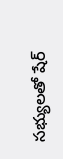సభ్యులతో షేర్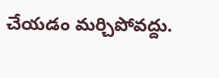చేయడం మర్చిపోవద్దు.